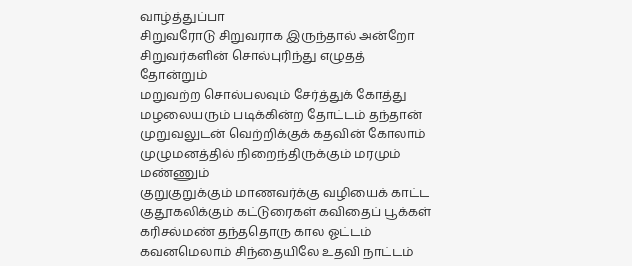வாழ்த்துப்பா
சிறுவரோடு சிறுவராக இருந்தால் அன்றோ
சிறுவர்களின் சொல்புரிந்து எழுதத் தோன்றும்
மறுவற்ற சொல்பலவும் சேர்த்துக் கோத்து
மழலையரும் படிக்கின்ற தோட்டம் தந்தான்
முறுவலுடன் வெற்றிக்குக் கதவின் கோலாம்
முழுமனத்தில் நிறைந்திருக்கும் மரமும் மண்ணும்
குறுகுறுக்கும் மாணவர்க்கு வழியைக் காட்ட
குதூகலிக்கும் கட்டுரைகள் கவிதைப் பூக்கள்
கரிசல்மண் தந்ததொரு கால ஓட்டம்
கவனமெலாம் சிந்தையிலே உதவி நாட்டம்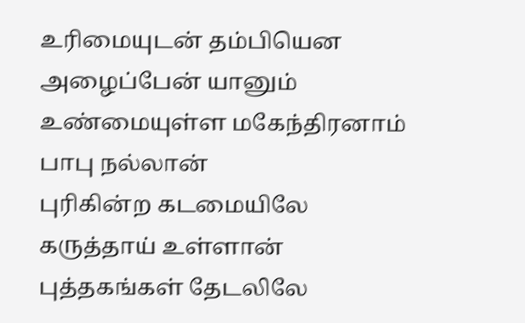உரிமையுடன் தம்பியென அழைப்பேன் யானும்
உண்மையுள்ள மகேந்திரனாம் பாபு நல்லான்
புரிகின்ற கடமையிலே கருத்தாய் உள்ளான்
புத்தகங்கள் தேடலிலே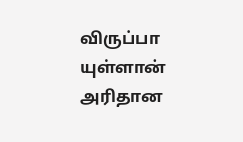விருப்பா யுள்ளான்
அரிதான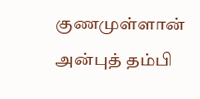குணமுள்ளான் அன்புத் தம்பி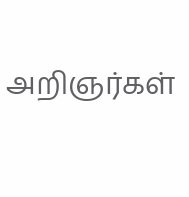அறிஞர்கள்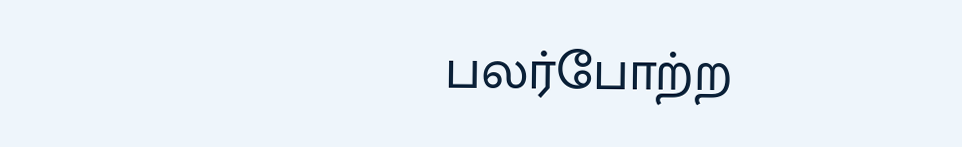பலர்போற்ற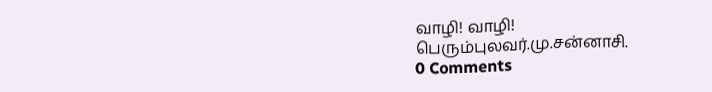வாழி! வாழி!
பெரும்புலவர்.மு.சன்னாசி.
0 Comments